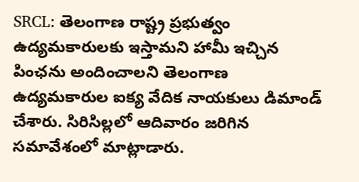SRCL: తెలంగాణ రాష్ట్ర ప్రభుత్వం ఉద్యమకారులకు ఇస్తామని హామీ ఇచ్చిన పింఛను అందించాలని తెలంగాణ ఉద్యమకారుల ఐక్య వేదిక నాయకులు డిమాండ్ చేశారు. సిరిసిల్లలో ఆదివారం జరిగిన సమావేశంలో మాట్లాడారు.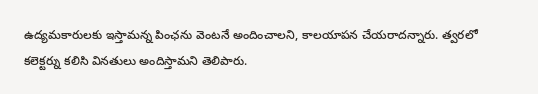ఉద్యమకారులకు ఇస్తామన్న పింఛను వెంటనే అందించాలని, కాలయాపన చేయరాదన్నారు. త్వరలో కలెక్టర్ను కలిసి వినతులు అందిస్తామని తెలిపారు.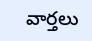వార్తలు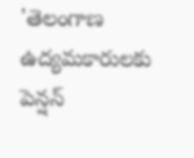'తెలంగాణ ఉద్యమకారులకు పెన్షన్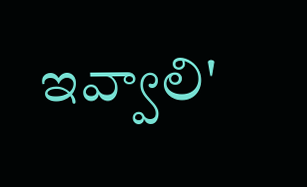ఇవ్వాలి'